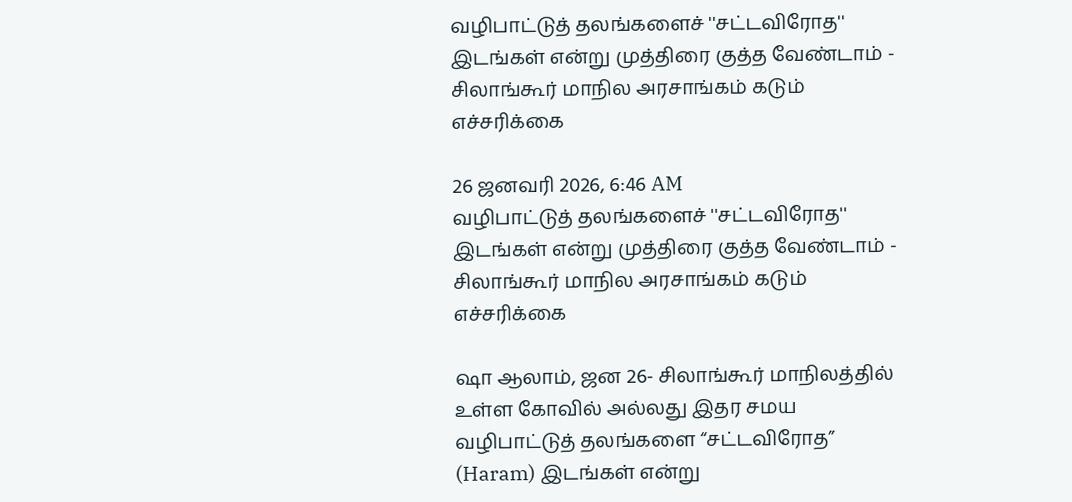வழிபாட்டுத் தலங்களைச் ''சட்டவிரோத'' இடங்கள் என்று முத்திரை குத்த வேண்டாம் - சிலாங்கூர் மாநில அரசாங்கம் கடும் எச்சரிக்கை

26 ஜனவரி 2026, 6:46 AM
வழிபாட்டுத் தலங்களைச் ''சட்டவிரோத'' இடங்கள் என்று முத்திரை குத்த வேண்டாம் - சிலாங்கூர் மாநில அரசாங்கம் கடும் எச்சரிக்கை

ஷா ஆலாம், ஜன 26- சிலாங்கூர் மாநிலத்தில் உள்ள கோவில் அல்லது இதர சமய வழிபாட்டுத் தலங்களை “சட்டவிரோத” (Haram) இடங்கள் என்று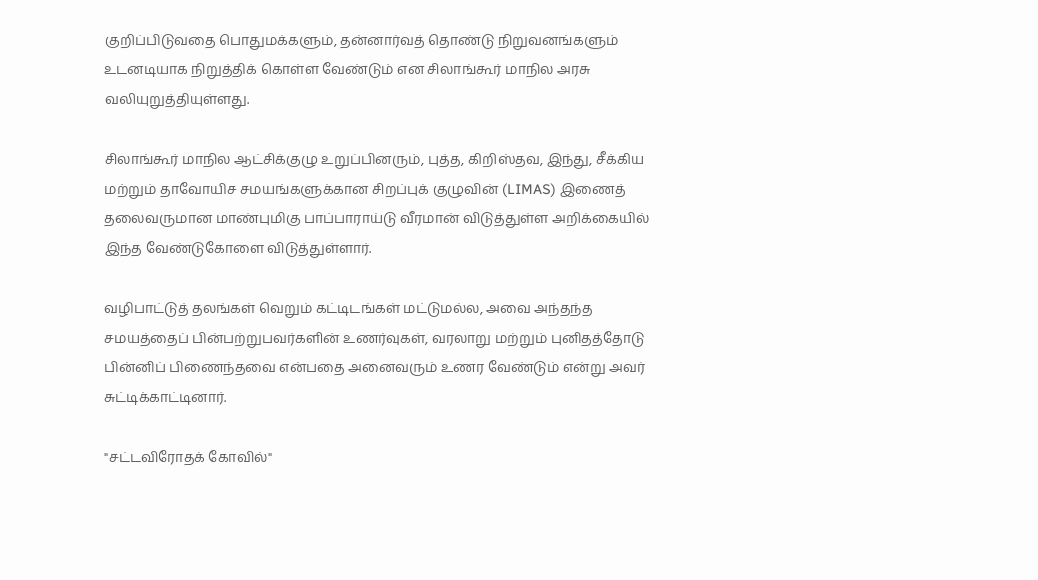குறிப்பிடுவதை பொதுமக்களும், தன்னார்வத் தொண்டு நிறுவனங்களும் உடனடியாக நிறுத்திக் கொள்ள வேண்டும் என சிலாங்கூர் மாநில அரசு வலியுறுத்தியுள்ளது.

சிலாங்கூர் மாநில ஆட்சிக்குழு உறுப்பினரும், புத்த, கிறிஸ்தவ, இந்து, சீக்கிய மற்றும் தாவோயிச சமயங்களுக்கான சிறப்புக் குழுவின் (LIMAS) இணைத் தலைவருமான மாண்புமிகு பாப்பாராய்டு வீரமான் விடுத்துள்ள அறிக்கையில் இந்த வேண்டுகோளை விடுத்துள்ளார்.

வழிபாட்டுத் தலங்கள் வெறும் கட்டிடங்கள் மட்டுமல்ல, அவை அந்தந்த சமயத்தைப் பின்பற்றுபவர்களின் உணர்வுகள், வரலாறு மற்றும் புனிதத்தோடு பின்னிப் பிணைந்தவை என்பதை அனைவரும் உணர வேண்டும் என்று அவர் சுட்டிக்காட்டினார்.

"சட்டவிரோதக் கோவில்"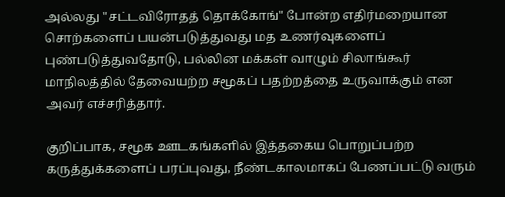அல்லது "சட்டவிரோதத் தொக்கோங்" போன்ற எதிர்மறையான சொற்களைப் பயன்படுத்துவது மத உணர்வுகளைப் புண்படுத்துவதோடு, பல்லின மக்கள் வாழும் சிலாங்கூர் மாநிலத்தில் தேவையற்ற சமூகப் பதற்றத்தை உருவாக்கும் என அவர் எச்சரித்தார்.

குறிப்பாக, சமூக ஊடகங்களில் இத்தகைய பொறுப்பற்ற கருத்துக்களைப் பரப்புவது, நீண்டகாலமாகப் பேணப்பட்டு வரும்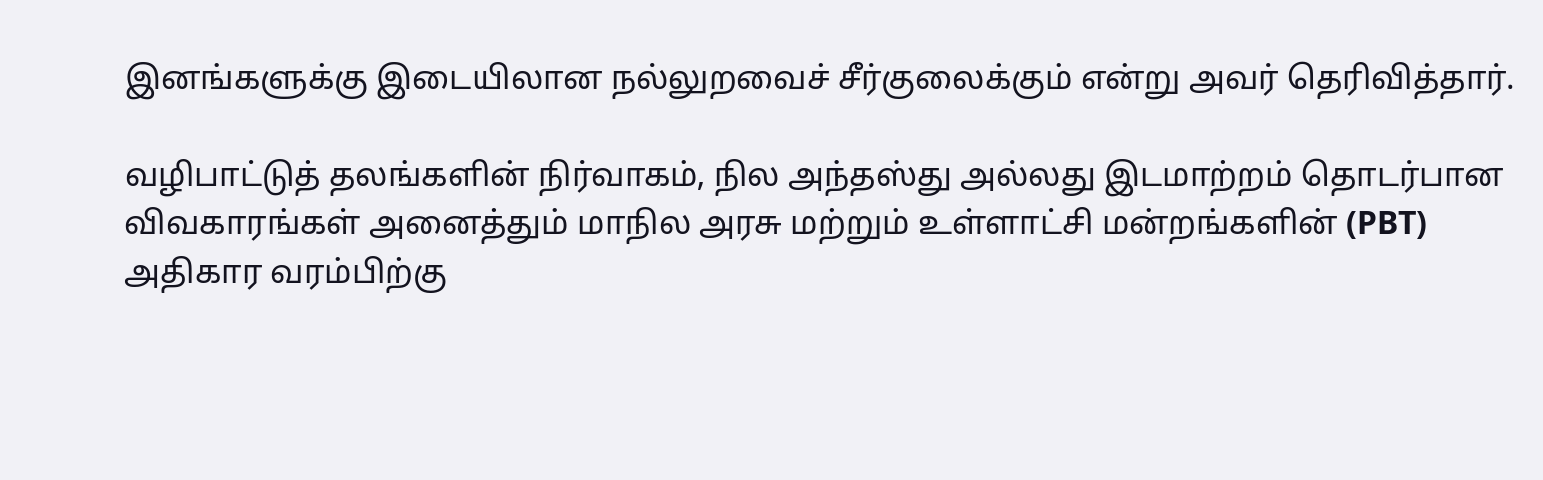இனங்களுக்கு இடையிலான நல்லுறவைச் சீர்குலைக்கும் என்று அவர் தெரிவித்தார்.

வழிபாட்டுத் தலங்களின் நிர்வாகம், நில அந்தஸ்து அல்லது இடமாற்றம் தொடர்பான விவகாரங்கள் அனைத்தும் மாநில அரசு மற்றும் உள்ளாட்சி மன்றங்களின் (PBT) அதிகார வரம்பிற்கு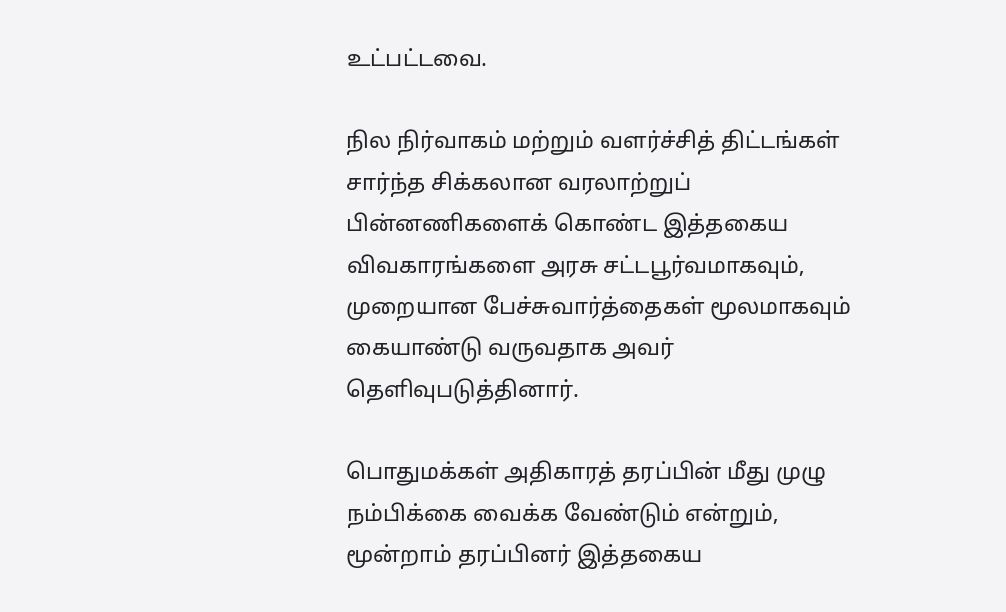உட்பட்டவை.

நில நிர்வாகம் மற்றும் வளர்ச்சித் திட்டங்கள் சார்ந்த சிக்கலான வரலாற்றுப் பின்னணிகளைக் கொண்ட இத்தகைய விவகாரங்களை அரசு சட்டபூர்வமாகவும், முறையான பேச்சுவார்த்தைகள் மூலமாகவும் கையாண்டு வருவதாக அவர் தெளிவுபடுத்தினார்.

பொதுமக்கள் அதிகாரத் தரப்பின் மீது முழு நம்பிக்கை வைக்க வேண்டும் என்றும், மூன்றாம் தரப்பினர் இத்தகைய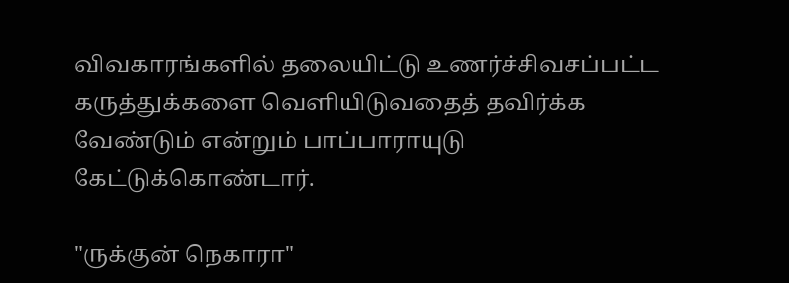விவகாரங்களில் தலையிட்டு உணர்ச்சிவசப்பட்ட கருத்துக்களை வெளியிடுவதைத் தவிர்க்க வேண்டும் என்றும் பாப்பாராயுடு கேட்டுக்கொண்டார்.

"ருக்குன் நெகாரா"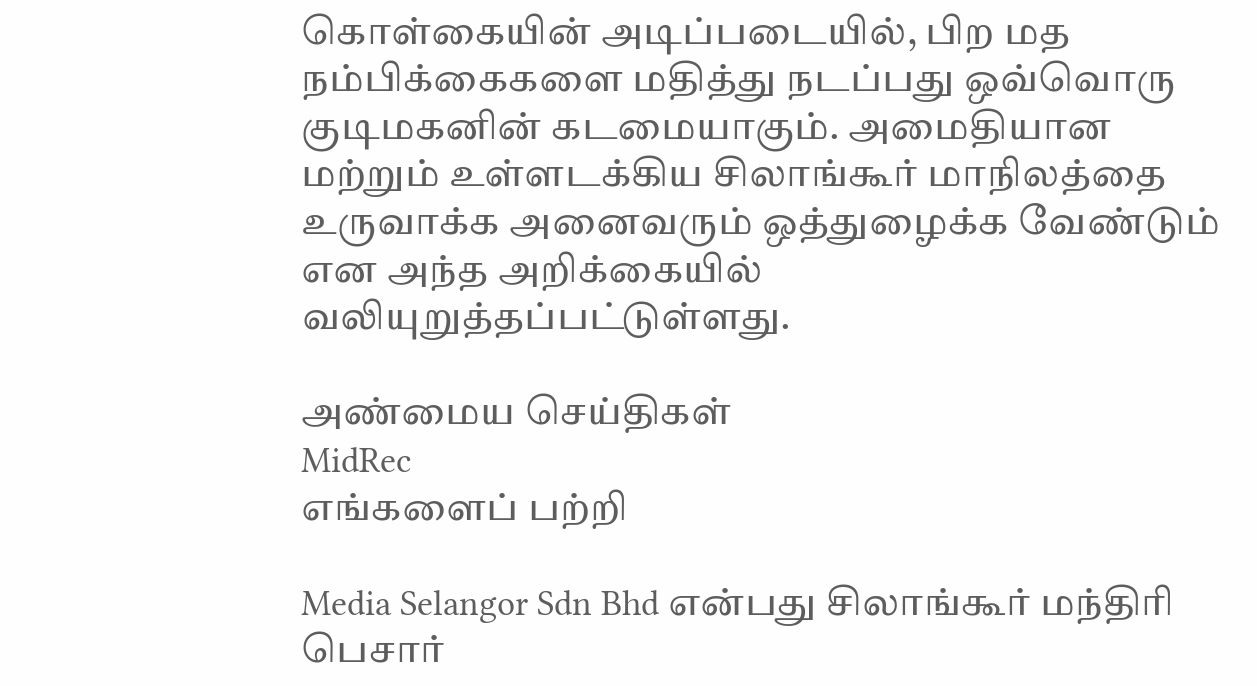கொள்கையின் அடிப்படையில், பிற மத நம்பிக்கைகளை மதித்து நடப்பது ஒவ்வொரு குடிமகனின் கடமையாகும். அமைதியான மற்றும் உள்ளடக்கிய சிலாங்கூர் மாநிலத்தை உருவாக்க அனைவரும் ஒத்துழைக்க வேண்டும் என அந்த அறிக்கையில் வலியுறுத்தப்பட்டுள்ளது.

அண்மைய செய்திகள்
MidRec
எங்களைப் பற்றி

Media Selangor Sdn Bhd என்பது சிலாங்கூர் மந்திரி பெசார்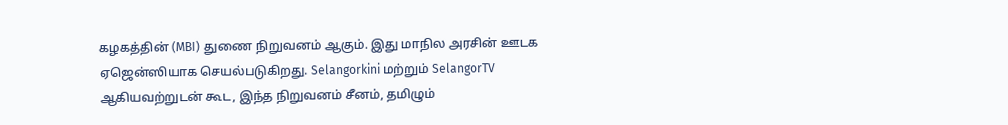கழகத்தின் (MBI) துணை நிறுவனம் ஆகும். இது மாநில அரசின் ஊடக ஏஜென்ஸியாக செயல்படுகிறது. Selangorkini மற்றும் SelangorTV ஆகியவற்றுடன் கூட, இந்த நிறுவனம் சீனம், தமிழும்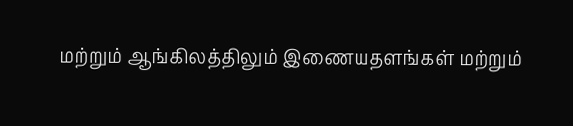மற்றும் ஆங்கிலத்திலும் இணையதளங்கள் மற்றும்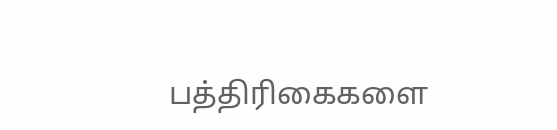பத்திரிகைகளை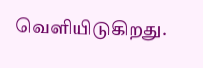வெளியிடுகிறது.